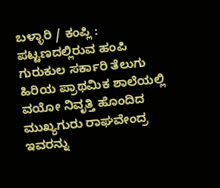ಬಳ್ಳಾರಿ / ಕಂಪ್ಲಿ : ಪಟ್ಟಣದಲ್ಲಿರುವ ಹಂಪಿ ಗುರುಕುಲ ಸರ್ಕಾರಿ ತೆಲುಗು ಹಿರಿಯ ಪ್ರಾಥಮಿಕ ಶಾಲೆಯಲ್ಲಿ ವಯೋ ನಿವೃತ್ತಿ ಹೊಂದಿದ ಮುಖ್ಯಗುರು ರಾಘವೇಂದ್ರ ಇವರನ್ನು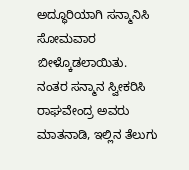ಅದ್ಧೂರಿಯಾಗಿ ಸನ್ಮಾನಿಸಿ ಸೋಮವಾರ ಬೀಳ್ಕೊಡಲಾಯಿತು.
ನಂತರ ಸನ್ಮಾನ ಸ್ವೀಕರಿಸಿ ರಾಘವೇಂದ್ರ ಅವರು ಮಾತನಾಡಿ, ಇಲ್ಲಿನ ತೆಲುಗು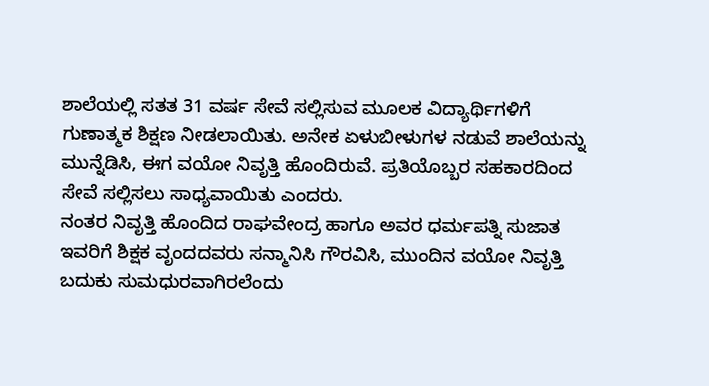ಶಾಲೆಯಲ್ಲಿ ಸತತ 31 ವರ್ಷ ಸೇವೆ ಸಲ್ಲಿಸುವ ಮೂಲಕ ವಿದ್ಯಾರ್ಥಿಗಳಿಗೆ ಗುಣಾತ್ಮಕ ಶಿಕ್ಷಣ ನೀಡಲಾಯಿತು. ಅನೇಕ ಏಳುಬೀಳುಗಳ ನಡುವೆ ಶಾಲೆಯನ್ನು ಮುನ್ನೆಡಿಸಿ, ಈಗ ವಯೋ ನಿವೃತ್ತಿ ಹೊಂದಿರುವೆ. ಪ್ರತಿಯೊಬ್ಬರ ಸಹಕಾರದಿಂದ ಸೇವೆ ಸಲ್ಲಿಸಲು ಸಾಧ್ಯವಾಯಿತು ಎಂದರು.
ನಂತರ ನಿವೃತ್ತಿ ಹೊಂದಿದ ರಾಘವೇಂದ್ರ ಹಾಗೂ ಅವರ ಧರ್ಮಪತ್ನಿ ಸುಜಾತ ಇವರಿಗೆ ಶಿಕ್ಷಕ ವೃಂದದವರು ಸನ್ಮಾನಿಸಿ ಗೌರವಿಸಿ, ಮುಂದಿನ ವಯೋ ನಿವೃತ್ತಿ ಬದುಕು ಸುಮಧುರವಾಗಿರಲೆಂದು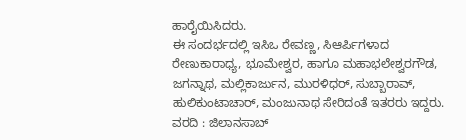ಹಾರೈಯಿಸಿದರು.
ಈ ಸಂದರ್ಭದಲ್ಲಿ ಇಸಿಒ ರೇವಣ್ಣ, ಸಿಆರ್ಪಿಗಳಾದ ರೇಣುಕಾರಾಧ್ಯ, ಭೂಮೇಶ್ವರ, ಹಾಗೂ ಮಹಾಭಲೇಶ್ವರಗೌಡ, ಜಗನ್ನಾಥ, ಮಲ್ಲಿಕಾರ್ಜುನ, ಮುರಳಿಧರ್, ಸುಬ್ಬಾರಾವ್, ಹುಲಿಕುಂಟಾಚಾರ್, ಮಂಜುನಾಥ ಸೇರಿದಂತೆ ಇತರರು ಇದ್ದರು.
ವರದಿ : ಜಿಲಾನಸಾಬ್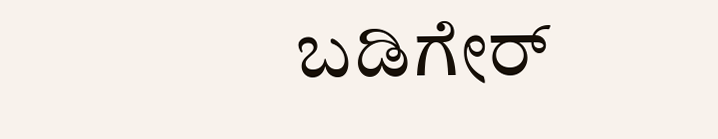ಬಡಿಗೇರ್